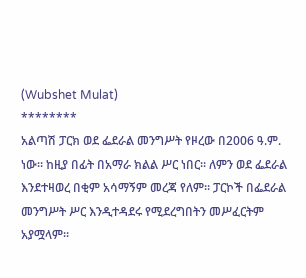(Wubshet Mulat)
********
አልጣሽ ፓርክ ወደ ፌደራል መንግሥት የዞረው በ2006 ዓ.ም. ነው። ከዚያ በፊት በአማራ ክልል ሥር ነበር። ለምን ወደ ፌደራል እንደተዛወረ በቂም አሳማኝም መረጃ የለም። ፓርኮች በፌደራል መንግሥት ሥር እንዲተዳደሩ የሚደረግበትን መሥፈርትም አያሟላም።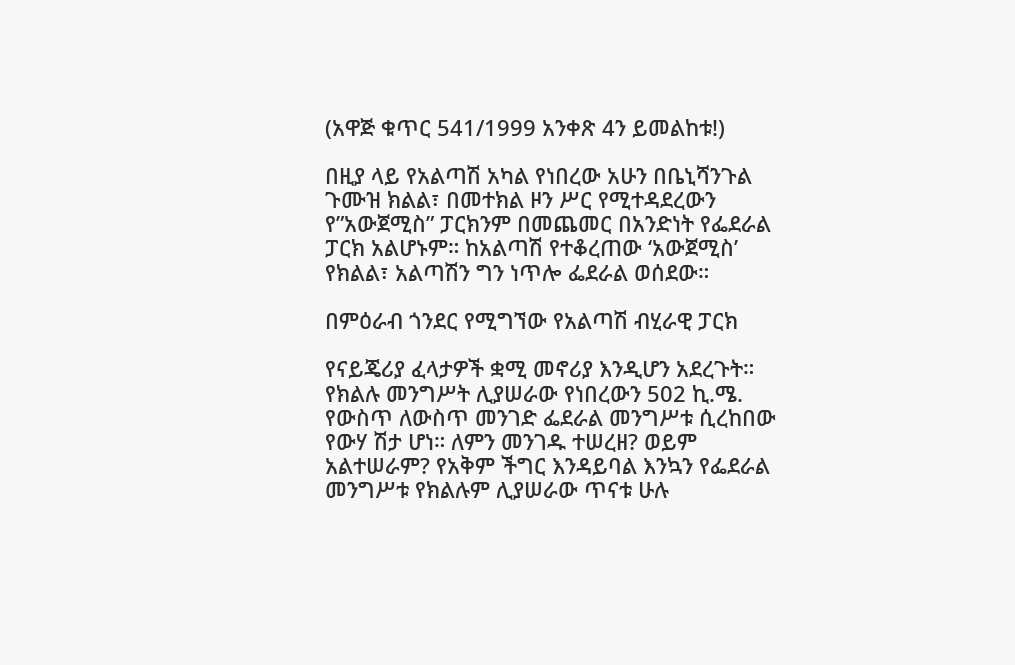(አዋጅ ቁጥር 541/1999 አንቀጽ 4ን ይመልከቱ!)

በዚያ ላይ የአልጣሽ አካል የነበረው አሁን በቤኒሻንጉል ጉሙዝ ክልል፣ በመተክል ዞን ሥር የሚተዳደረውን የ”አውጀሚስ” ፓርክንም በመጨመር በአንድነት የፌደራል ፓርክ አልሆኑም። ከአልጣሽ የተቆረጠው ‘አውጀሚስ’ የክልል፣ አልጣሽን ግን ነጥሎ ፌደራል ወሰደው።

በምዕራብ ጎንደር የሚግኘው የአልጣሽ ብሂራዊ ፓርክ

የናይጄሪያ ፈላታዎች ቋሚ መኖሪያ እንዲሆን አደረጉት። የክልሉ መንግሥት ሊያሠራው የነበረውን 502 ኪ.ሜ. የውስጥ ለውስጥ መንገድ ፌደራል መንግሥቱ ሲረከበው የውሃ ሽታ ሆነ። ለምን መንገዱ ተሠረዘ? ወይም አልተሠራም? የአቅም ችግር እንዳይባል እንኳን የፌደራል መንግሥቱ የክልሉም ሊያሠራው ጥናቱ ሁሉ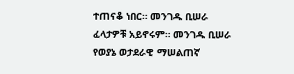ተጠናቆ ነበር። መንገዱ ቢሠራ ፈላታዎቹ አይኖሩም። መንገዱ ቢሠራ የወያኔ ወታደራዊ ማሠልጠኛ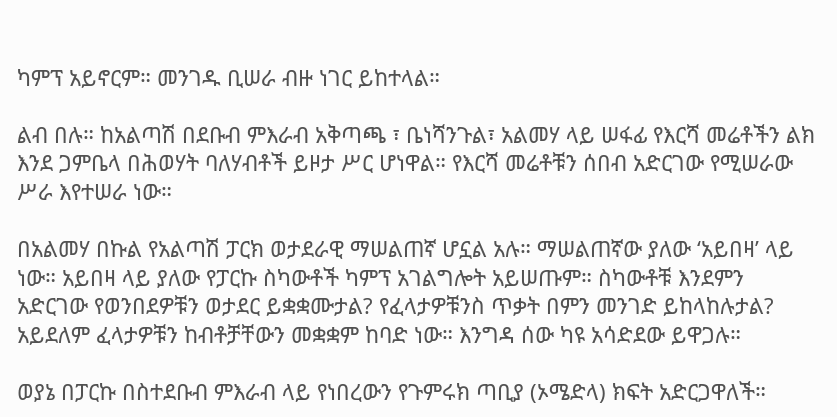ካምፕ አይኖርም። መንገዱ ቢሠራ ብዙ ነገር ይከተላል።

ልብ በሉ። ከአልጣሽ በደቡብ ምእራብ አቅጣጫ ፣ ቤነሻንጉል፣ አልመሃ ላይ ሠፋፊ የእርሻ መሬቶችን ልክ እንደ ጋምቤላ በሕወሃት ባለሃብቶች ይዞታ ሥር ሆነዋል። የእርሻ መሬቶቹን ሰበብ አድርገው የሚሠራው ሥራ እየተሠራ ነው።

በአልመሃ በኩል የአልጣሽ ፓርክ ወታደራዊ ማሠልጠኛ ሆኗል አሉ። ማሠልጠኛው ያለው ‘አይበዛ’ ላይ ነው። አይበዛ ላይ ያለው የፓርኩ ስካውቶች ካምፕ አገልግሎት አይሠጡም። ስካውቶቹ እንደምን አድርገው የወንበደዎቹን ወታደር ይቋቋሙታል? የፈላታዎቹንስ ጥቃት በምን መንገድ ይከላከሉታል? አይደለም ፈላታዎቹን ከብቶቻቸውን መቋቋም ከባድ ነው። እንግዳ ሰው ካዩ አሳድደው ይዋጋሉ።

ወያኔ በፓርኩ በስተደቡብ ምእራብ ላይ የነበረውን የጉምሩክ ጣቢያ (ኦሜድላ) ክፍት አድርጋዋለች።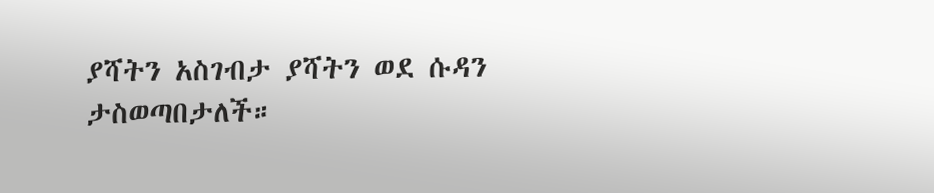ያሻትን አስገብታ ያሻትን ወደ ሱዳን ታስወጣበታለች።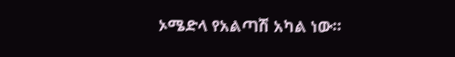ኦሜድላ የአልጣሽ አካል ነው።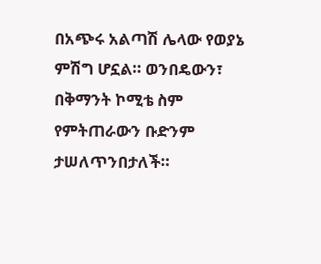በአጭሩ አልጣሽ ሌላው የወያኔ ምሽግ ሆኗል። ወንበዴውን፣ በቅማንት ኮሚቴ ስም የምትጠራውን ቡድንም ታሠለጥንበታለች።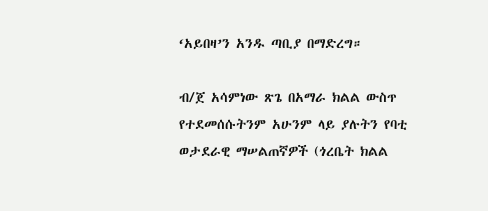‘አይበዛ’ን አንዱ ጣቢያ በማድረግ።

ብ/ጀ አሳምነው ጽጌ በአማራ ክልል ውስጥ የተደመሰሱትንም አሁንም ላይ ያሉትን የባቲ ወታደራዊ ማሠልጠኛዎች (ጎረቤት ክልል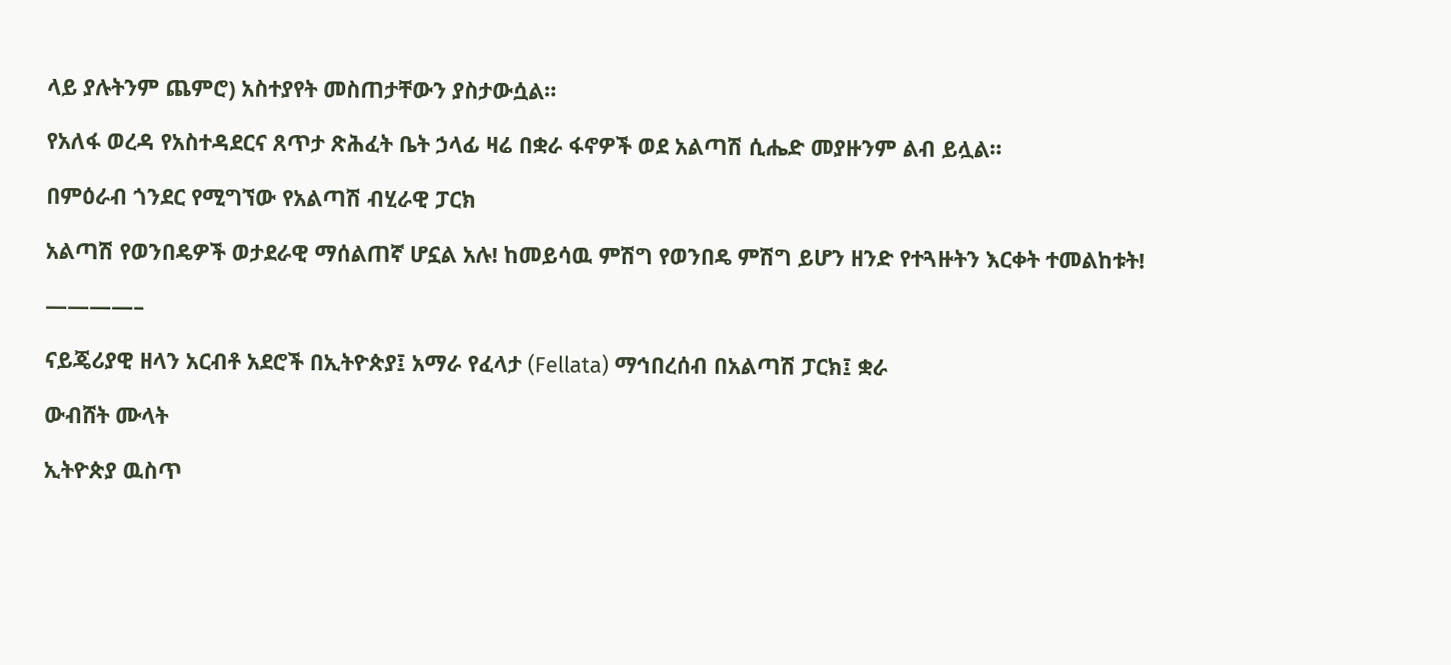ላይ ያሉትንም ጨምሮ) አስተያየት መስጠታቸውን ያስታውሷል።

የአለፋ ወረዳ የአስተዳደርና ጸጥታ ጽሕፈት ቤት ኃላፊ ዛሬ በቋራ ፋኖዎች ወደ አልጣሽ ሲሔድ መያዙንም ልብ ይሏል።

በምዕራብ ጎንደር የሚግኘው የአልጣሽ ብሂራዊ ፓርክ

አልጣሽ የወንበዴዎች ወታደራዊ ማሰልጠኛ ሆኗል አሉ! ከመይሳዉ ምሽግ የወንበዴ ምሽግ ይሆን ዘንድ የተጓዙትን እርቀት ተመልከቱት!

————–

ናይጄሪያዊ ዘላን አርብቶ አደሮች በኢትዮጵያ፤ አማራ የፈላታ (Fellata) ማኅበረሰብ በአልጣሽ ፓርክ፤ ቋራ

ውብሸት ሙላት

ኢትዮጵያ ዉስጥ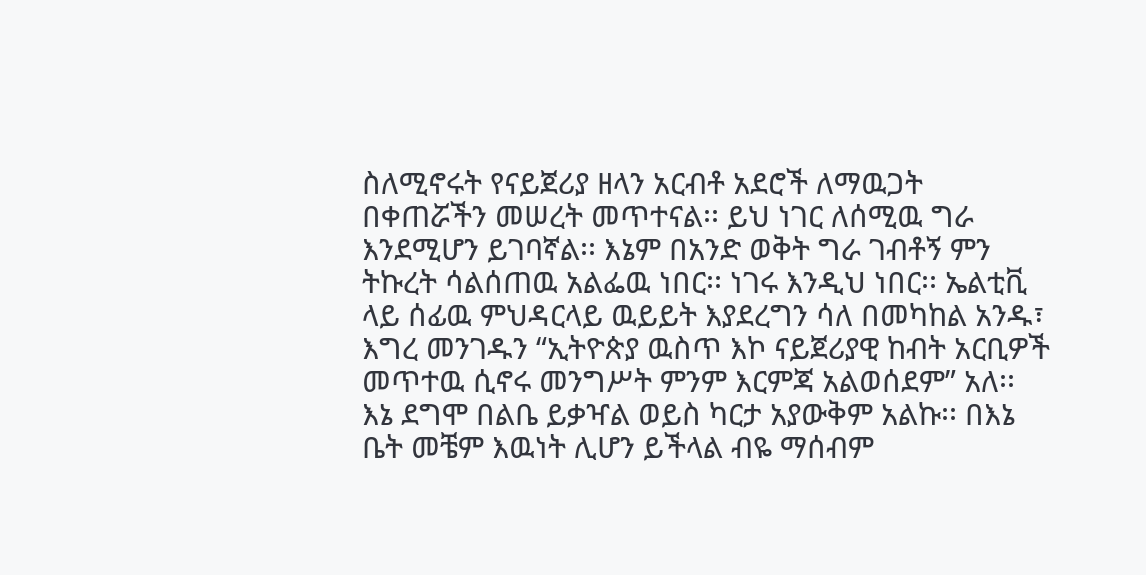ስለሚኖሩት የናይጀሪያ ዘላን አርብቶ አደሮች ለማዉጋት በቀጠሯችን መሠረት መጥተናል፡፡ ይህ ነገር ለሰሚዉ ግራ እንደሚሆን ይገባኛል፡፡ እኔም በአንድ ወቅት ግራ ገብቶኝ ምን ትኩረት ሳልሰጠዉ አልፌዉ ነበር፡፡ ነገሩ እንዲህ ነበር፡፡ ኤልቲቪ ላይ ሰፊዉ ምህዳርላይ ዉይይት እያደረግን ሳለ በመካከል አንዱ፣ እግረ መንገዱን “ኢትዮጵያ ዉስጥ እኮ ናይጀሪያዊ ከብት አርቢዎች መጥተዉ ሲኖሩ መንግሥት ምንም እርምጃ አልወሰደም” አለ፡፡
እኔ ደግሞ በልቤ ይቃዣል ወይስ ካርታ አያውቅም አልኩ፡፡ በእኔ ቤት መቼም እዉነት ሊሆን ይችላል ብዬ ማሰብም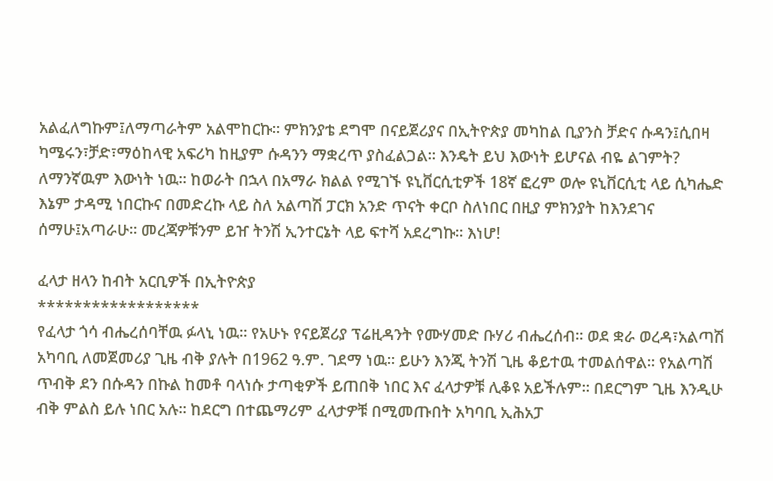አልፈለግኩም፤ለማጣራትም አልሞከርኩ፡፡ ምክንያቴ ደግሞ በናይጀሪያና በኢትዮጵያ መካከል ቢያንስ ቻድና ሱዳን፤ሲበዛ ካሜሩን፣ቻድ፣ማዕከላዊ አፍሪካ ከዚያም ሱዳንን ማቋረጥ ያስፈልጋል፡፡ እንዴት ይህ እውነት ይሆናል ብዬ ልገምት? ለማንኛዉም እውነት ነዉ፡፡ ከወራት በኋላ በአማራ ክልል የሚገኙ ዩኒቨርሲቲዎች 18ኛ ፎረም ወሎ ዩኒቨርሲቲ ላይ ሲካሔድ እኔም ታዳሚ ነበርኩና በመድረኩ ላይ ስለ አልጣሽ ፓርክ አንድ ጥናት ቀርቦ ስለነበር በዚያ ምክንያት ከእንደገና ሰማሁ፤አጣራሁ፡፡ መረጃዎቹንም ይዠ ትንሽ ኢንተርኔት ላይ ፍተሻ አደረግኩ፡፡ እነሆ!

ፈላታ ዘላን ከብት አርቢዎች በኢትዮጵያ
******************
የፈላታ ጎሳ ብሔረሰባቸዉ ፉላኒ ነዉ፡፡ የአሁኑ የናይጀሪያ ፕሬዚዳንት የሙሃመድ ቡሃሪ ብሔረሰብ፡፡ ወደ ቋራ ወረዳ፣አልጣሽ አካባቢ ለመጀመሪያ ጊዜ ብቅ ያሉት በ1962 ዓ.ም. ገደማ ነዉ፡፡ ይሁን እንጂ ትንሽ ጊዜ ቆይተዉ ተመልሰዋል፡፡ የአልጣሽ ጥብቅ ደን በሱዳን በኩል ከመቶ ባላነሱ ታጣቂዎች ይጠበቅ ነበር እና ፈላታዎቹ ሊቆዩ አይችሉም፡፡ በደርግም ጊዜ እንዲሁ ብቅ ምልስ ይሉ ነበር አሉ፡፡ ከደርግ በተጨማሪም ፈላታዎቹ በሚመጡበት አካባቢ ኢሕአፓ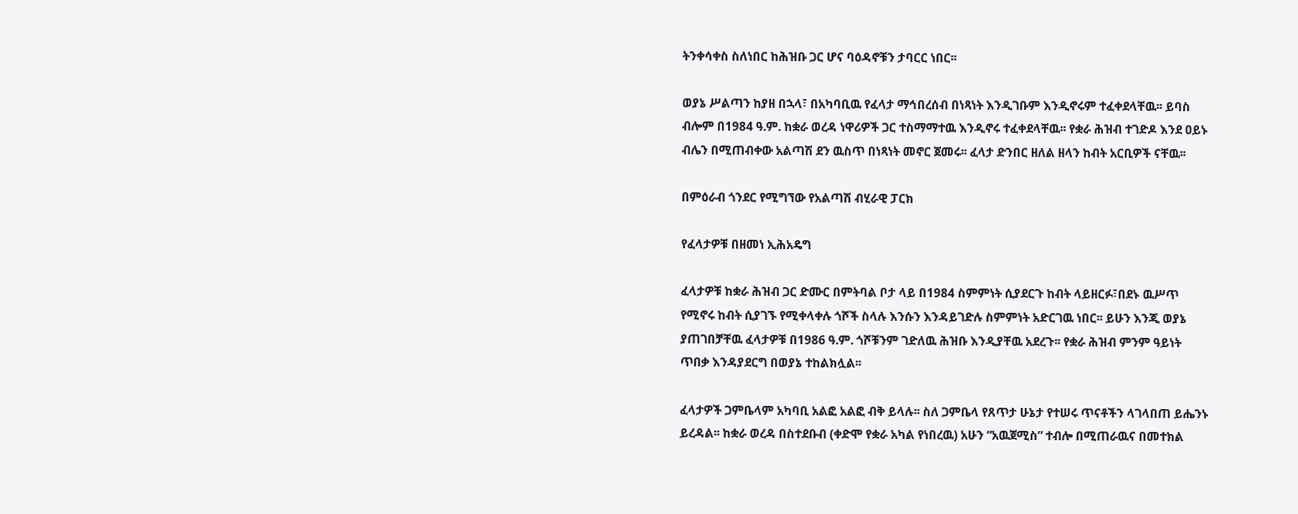ትንቀሳቀስ ስለነበር ከሕዝቡ ጋር ሆና ባዕዳኖቹን ታባርር ነበር፡፡

ወያኔ ሥልጣን ከያዘ በኋላ፣ በአካባቢዉ የፈላታ ማኅበረሰብ በነጻነት እንዲገቡም እንዲኖሩም ተፈቀደላቸዉ፡፡ ይባስ ብሎም በ1984 ዓ.ም. ከቋራ ወረዳ ነዋሪዎች ጋር ተስማማተዉ እንዲኖሩ ተፈቀደላቸዉ፡፡ የቋራ ሕዝብ ተገድዶ እንደ ዐይኑ ብሌን በሚጠብቀው አልጣሽ ደን ዉስጥ በነጻነት መኖር ጀመሩ፡፡ ፈላታ ድንበር ዘለል ዘላን ከብት አርቢዎች ናቸዉ፡፡

በምዕራብ ጎንደር የሚግኘው የአልጣሽ ብሂራዊ ፓርክ

የፈላታዎቹ በዘመነ ኢሕአዴግ

ፈላታዎቹ ከቋራ ሕዝብ ጋር ድሙር በምትባል ቦታ ላይ በ1984 ስምምነት ሲያደርጉ ከብት ላይዘርፉ፣በደኑ ዉሥጥ የሚኖሩ ከብት ሲያገኙ የሚቀላቀሉ ጎሾች ስላሉ እንሱን እንዳይገድሉ ስምምነት አድርገዉ ነበር፡፡ ይሁን እንጂ ወያኔ ያጠገበቻቸዉ ፈላታዎቹ በ1986 ዓ.ም. ጎሾቹንም ገድለዉ ሕዝቡ እንዲያቸዉ አደረጉ፡፡ የቋራ ሕዝብ ምንም ዓይነት ጥበቃ እንዳያደርግ በወያኔ ተከልክሏል፡፡

ፈላታዎች ጋምቤላም አካባቢ አልፎ አልፎ ብቅ ይላሉ፡፡ ስለ ጋምቤላ የጸጥታ ሁኔታ የተሠሩ ጥናቶችን ላገላበጠ ይሔንኑ ይረዳል፡፡ ከቋራ ወረዳ በስተደቡብ (ቀድሞ የቋራ አካል የነበረዉ) አሁን “አዉጀሚስ” ተብሎ በሚጠራዉና በመተክል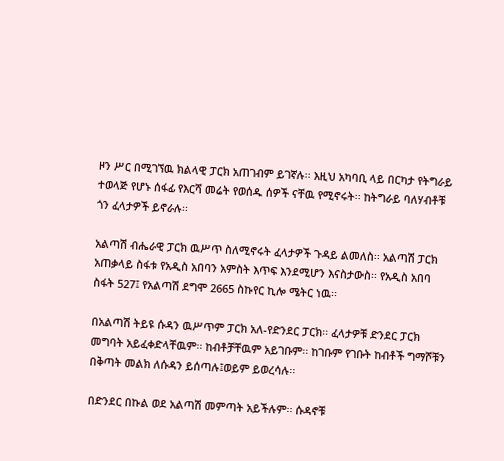ዞን ሥር በሚገኘዉ ክልላዊ ፓርክ አጠገብም ይገኛሉ፡፡ እዚህ አካባቢ ላይ በርካታ የትግራይ ተወላጅ የሆኑ ሰፋፊ የእርሻ መሬት የወሰዱ ሰዎች ናቸዉ የሚኖሩት፡፡ ከትግራይ ባለሃብቶቹ ጎን ፈላታዎች ይኖራሉ፡፡

አልጣሽ ብሔራዊ ፓርክ ዉሥጥ ስለሚኖሩት ፈላታዎች ጉዳይ ልመለስ፡፡ አልጣሽ ፓርክ አጠቃላይ ስፋቱ የአዲስ አበባን አምስት እጥፍ እንደሚሆን እናስታውስ፡፡ የአዲስ አበባ ስፋት 527፤ የአልጣሽ ደግሞ 2665 ስኩየር ኪሎ ሜትር ነዉ፡፡

በአልጣሽ ትይዩ ሱዳን ዉሥጥም ፓርክ አለ-የድንደር ፓርክ፡፡ ፈላታዎቹ ድንደር ፓርክ መግባት አይፈቀድላቸዉም፡፡ ከብቶቻቸዉም አይገቡም፡፡ ከገቡም የገቡት ከብቶች ግማሾቹን በቅጣት መልክ ለሱዳን ይሰጣሉ፤ወይም ይወረሳሉ፡፡

በድንደር በኩል ወደ አልጣሽ መምጣት አይችሉም፡፡ ሱዳኖቹ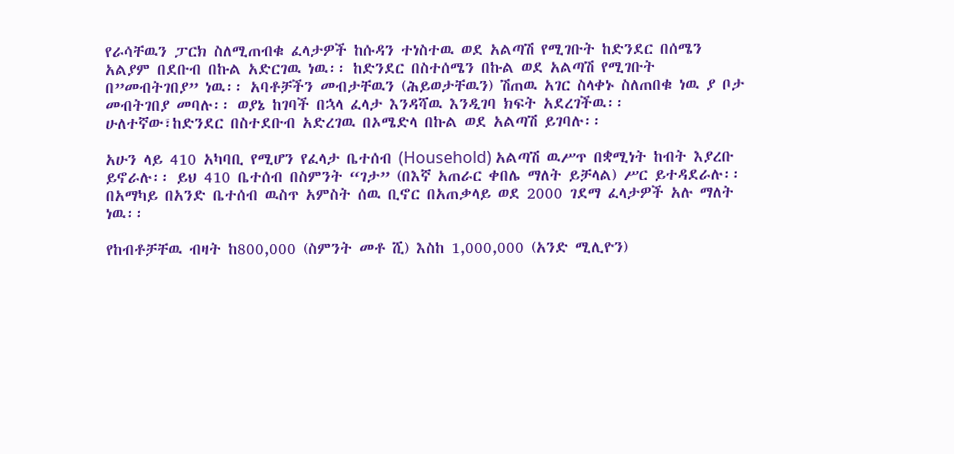የራሳቸዉን ፓርክ ስለሚጠብቁ ፈላታዎች ከሱዳን ተነስተዉ ወደ አልጣሽ የሚገቡት ከድንደር በሰሜን አልያም በደቡብ በኩል አድርገዉ ነዉ፡፡ ከድንደር በስተሰሜን በኩል ወደ አልጣሽ የሚገቡት በ”መብትገበያ” ነዉ፡፡ አባቶቻችን መብታቸዉን (ሕይወታቸዉን) ሽጠዉ አገር ስላቀኑ ስለጠበቁ ነዉ ያ ቦታ መብትገበያ መባሉ፡፡ ወያኔ ከገባች በኋላ ፈላታ እንዳሻዉ እንዲገባ ክፍት አደረገችዉ፡፡ ሁለተኛው፣ከድንደር በስተደቡብ አድረገዉ በኦሜድላ በኩል ወደ አልጣሽ ይገባሉ፡፡

አሁን ላይ 410 አካባቢ የሚሆን የፈላታ ቤተሰብ (Household) አልጣሽ ዉሥጥ በቋሚነት ከብት እያረቡ ይኖራሉ፡፡ ይህ 410 ቤተሰብ በስምንት “ገታ” (በእኛ አጠራር ቀበሌ ማለት ይቻላል) ሥር ይተዳደራሉ፡፡ በአማካይ በአንድ ቤተሰብ ዉስጥ አምስት ሰዉ ቢኖር በአጠቃላይ ወደ 2000 ገደማ ፈላታዎች አሉ ማለት ነዉ፡፡

የከብቶቻቸዉ ብዛት ከ800,000 (ስምንት መቶ ሺ) እስከ 1,000,000 (አንድ ሚሊዮን)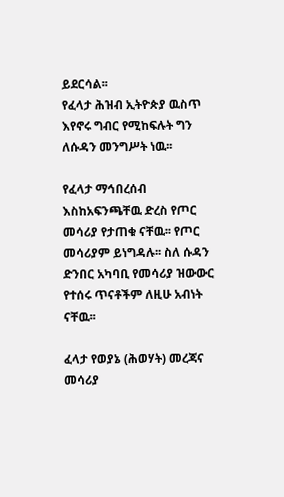ይደርሳል፡፡
የፈላታ ሕዝብ ኢትዮጵያ ዉስጥ እየኖሩ ግብር የሚከፍሉት ግን ለሱዳን መንግሥት ነዉ፡፡

የፈላታ ማኅበረሰብ እስከአፍንጫቸዉ ድረስ የጦር መሳሪያ የታጠቁ ናቸዉ፡፡ የጦር መሳሪያም ይነግዳሉ፡፡ ስለ ሱዳን ድንበር አካባቢ የመሳሪያ ዝውውር የተሰሩ ጥናቶችም ለዚሁ አብነት ናቸዉ፡፡

ፈላታ የወያኔ (ሕወሃት) መረጃና መሳሪያ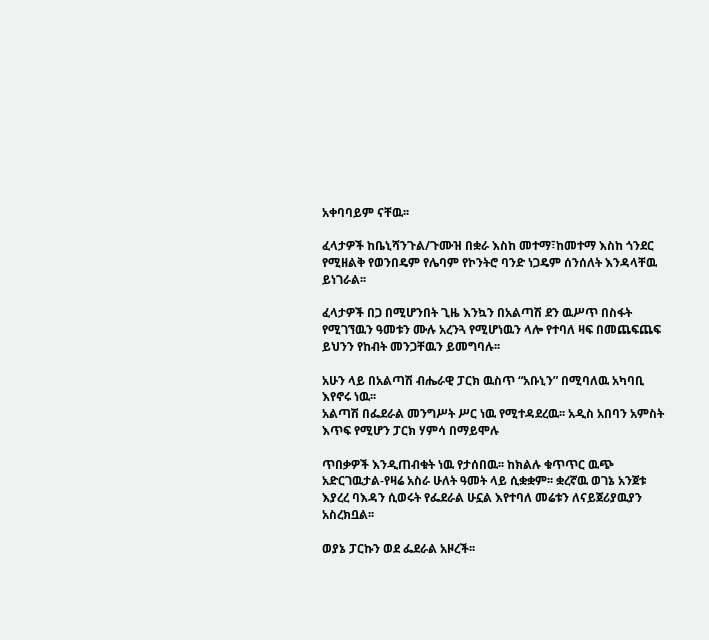አቀባባይም ናቸዉ፡፡

ፈላታዎች ከቤኒሻንጉል/ጉሙዝ በቋራ እስከ መተማ፣ከመተማ እስከ ጎንደር የሚዘልቅ የወንበዴም የሌባም የኮንትሮ ባንድ ነጋዴም ሰንሰለት እንዳላቸዉ ይነገራል፡፡

ፈላታዎች በጋ በሚሆንበት ጊዜ እንኳን በአልጣሽ ደን ዉሥጥ በስፋት የሚገኘዉን ዓመቱን ሙሉ አረንጓ የሚሆነዉን ላሎ የተባለ ዛፍ በመጨፍጨፍ ይህንን የከብት መንጋቸዉን ይመግባሉ፡፡

አሁን ላይ በአልጣሽ ብሔራዊ ፓርክ ዉስጥ “አቡኒን” በሚባለዉ አካባቢ እየኖሩ ነዉ፡፡
አልጣሽ በፌደራል መንግሥት ሥር ነዉ የሚተዳደረዉ፡፡ አዲስ አበባን አምስት እጥፍ የሚሆን ፓርክ ሃምሳ በማይሞሉ

ጥበቃዎች እንዲጠብቁት ነዉ የታሰበዉ፡፡ ከክልሉ ቁጥጥር ዉጭ አድርገዉታል-የዛሬ አስራ ሁለት ዓመት ላይ ሲቋቋም፡፡ ቋረኛዉ ወገኔ አንጀቱ እያረረ ባእዳን ሲወሩት የፌደራል ሁኗል እየተባለ መሬቱን ለናይጀሪያዉያን አስረክቧል፡፡

ወያኔ ፓርኩን ወደ ፌደራል አዞረች፡፡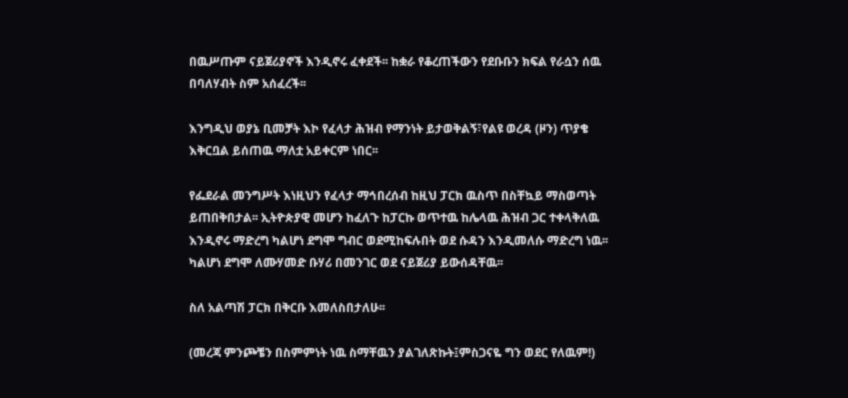በዉሥጡም ናይጀሪያኖች እንዲኖሩ ፈቀደች፡፡ ከቋራ የቆረጠችውን የደቡቡን ክፍል የራሷን ሰዉ በባለሃብት ስም አሰፈረች፡፡

እንግዲህ ወያኔ ቢመቻት እኮ የፈላታ ሕዝብ የማንነት ይታወቅልኝ፣የልዩ ወረዳ (ዞን) ጥያቄ እቅርቧል ይሰጠዉ ማለቷ አይቀርም ነበር፡፡

የፌደራል መንግሥት እነዚህን የፈላታ ማኅበረሰብ ከዚህ ፓርክ ዉስጥ በስቸኳይ ማስወጣት ይጠበቅበታል፡፡ ኢትዮጵያዊ መሆን ከፈለጉ ከፓርኩ ወጥተዉ ከሌላዉ ሕዝብ ጋር ተቀላቅለዉ እንዲኖሩ ማድረግ ካልሆነ ደግሞ ግብር ወደሚከፍሉበት ወደ ሱዳን እንዲመለሱ ማድረግ ነዉ፡፡ ካልሆነ ደግሞ ለሙሃመድ ቡሃሪ በመንገር ወደ ናይጀሪያ ይውሰዳቸዉ፡፡

ስለ አልጣሽ ፓርክ በቅርቡ እመለስበታለሁ፡፡

(መረጃ ምንጮቼን በስምምነት ነዉ ስማቸዉን ያልገለጽኩት፤ምስጋናዬ ግን ወደር የለዉም!)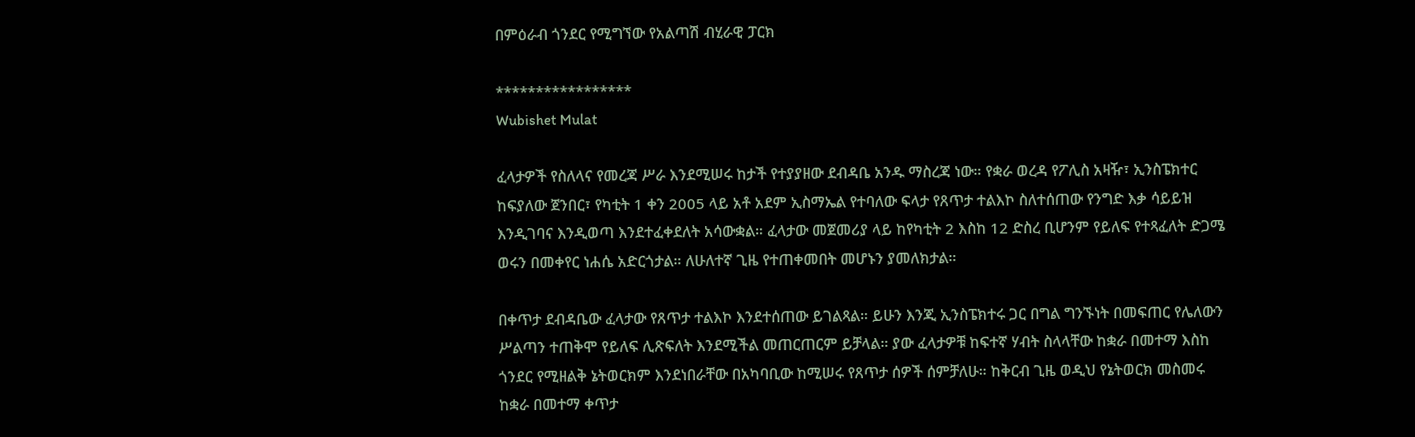በምዕራብ ጎንደር የሚግኘው የአልጣሽ ብሂራዊ ፓርክ

*****************
Wubishet Mulat

ፈላታዎች የስለላና የመረጃ ሥራ እንደሚሠሩ ከታች የተያያዘው ደብዳቤ አንዱ ማስረጃ ነው። የቋራ ወረዳ የፖሊስ አዛዥ፣ ኢንስፔክተር ከፍያለው ጀንበር፣ የካቲት 1 ቀን 2005 ላይ አቶ አደም ኢስማኤል የተባለው ፍላታ የጸጥታ ተልእኮ ስለተሰጠው የንግድ እቃ ሳይይዝ እንዲገባና እንዲወጣ እንደተፈቀደለት አሳውቋል። ፈላታው መጀመሪያ ላይ ከየካቲት 2 እስከ 12 ድስረ ቢሆንም የይለፍ የተጻፈለት ድጋሜ ወሩን በመቀየር ነሐሴ አድርጎታል። ለሁለተኛ ጊዜ የተጠቀመበት መሆኑን ያመለክታል።

በቀጥታ ደብዳቤው ፈላታው የጸጥታ ተልእኮ እንደተሰጠው ይገልጻል። ይሁን እንጂ ኢንስፔክተሩ ጋር በግል ግንኙነት በመፍጠር የሌለውን ሥልጣን ተጠቅሞ የይለፍ ሊጽፍለት እንደሚችል መጠርጠርም ይቻላል። ያው ፈላታዎቹ ከፍተኛ ሃብት ስላላቸው ከቋራ በመተማ እስከ ጎንደር የሚዘልቅ ኔትወርክም እንደነበራቸው በአካባቢው ከሚሠሩ የጸጥታ ሰዎች ሰምቻለሁ። ከቅርብ ጊዜ ወዲህ የኔትወርክ መስመሩ ከቋራ በመተማ ቀጥታ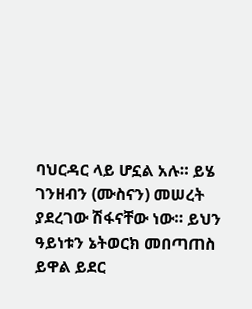ባህርዳር ላይ ሆኗል አሉ። ይሄ ገንዘብን (ሙስናን) መሠረት ያደረገው ሽፋናቸው ነው። ይህን ዓይነቱን ኔትወርክ መበጣጠስ ይዋል ይደር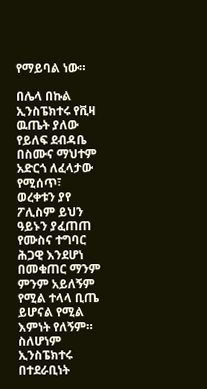የማይባል ነው።

በሌላ በኩል ኢንስፔክተሩ የቪዛ ዉጤት ያለው የይለፍ ደብዳቤ በስሙና ማህተም አድርጎ ለፈላታው የሚሰጥ፣ ወረቀቱን ያየ ፖሊስም ይህን ዓይኑን ያፈጠጠ የሙስና ተግባር ሕጋዊ እንደሆነ በመቁጠር ማንም ምንም አይለኝም የሚል ተላላ ቢጤ ይሆናል የሚል እምነት የለኝም። ስለሆነም ኢንስፔክተሩ በተደራቢነት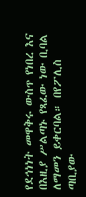የደኅነነት መዋቅሩ ውስጥ የነበረ እና በእዚያ ሥልጣኑ የጻፈው ነው ቢባል ለማመን ይቀርባል። በየፖሊስ ጣቢያው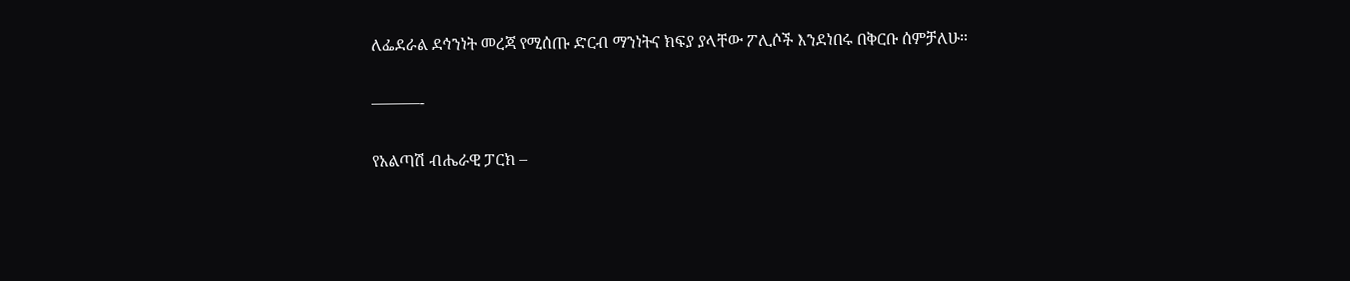ለፌደራል ደኅንነት መረጃ የሚሰጡ ድርብ ማንነትና ክፍያ ያላቸው ፖሊሶች እንደነበሩ በቅርቡ ሰምቻለሁ።

———-

የአልጣሽ ብሔራዊ ፓርክ –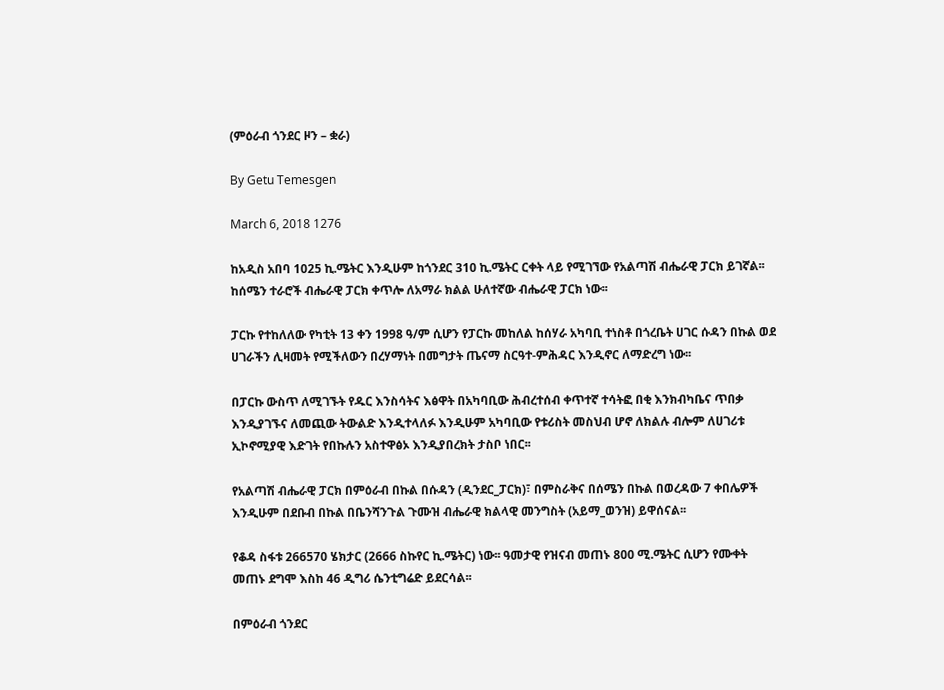(ምዕራብ ጎንደር ዞን – ቋራ)

By Getu Temesgen

March 6, 2018 1276

ከአዲስ አበባ 1025 ኪ.ሜትር እንዲሁም ከጎንደር 310 ኪ.ሜትር ርቀት ላይ የሚገኘው የአልጣሽ ብሔራዊ ፓርክ ይገኛል፡፡ ከሰሜን ተራሮች ብሔራዊ ፓርክ ቀጥሎ ለአማራ ክልል ሁለተኛው ብሔራዊ ፓርክ ነው፡፡

ፓርኩ የተከለለው የካቲት 13 ቀን 1998 ዓ/ም ሲሆን የፓርኩ መከለል ከሰሃራ አካባቢ ተነስቶ በጎረቤት ሀገር ሱዳን በኩል ወደ ሀገራችን ሊዛመት የሚችለውን በረሃማነት በመግታት ጤናማ ስርዓተ-ምሕዳር እንዲኖር ለማድረግ ነው፡፡

በፓርኩ ውስጥ ለሚገኙት የዱር እንስሳትና እፅዋት በአካባቢው ሕብረተሰብ ቀጥተኛ ተሳትፎ በቂ እንክብካቤና ጥበቃ እንዲያገኙና ለመጪው ትውልድ እንዲተላለፉ እንዲሁም አካባቢው የቱሪስት መስህብ ሆኖ ለክልሉ ብሎም ለሀገሪቱ ኢኮኖሚያዊ እድገት የበኩሉን አስተዋፅኦ እንዲያበረክት ታስቦ ነበር፡፡

የአልጣሽ ብሔራዊ ፓርክ በምዕራብ በኩል በሱዳን (ዲንደር_ፓርክ)፣ በምስራቅና በሰሜን በኩል በወረዳው 7 ቀበሌዎች እንዲሁም በደቡብ በኩል በቤንሻንጉል ጉሙዝ ብሔራዊ ክልላዊ መንግስት (አይማ_ወንዝ) ይዋሰናል፡፡

የቆዳ ስፋቱ 266570 ሄክታር (2666 ስኩየር ኪ.ሜትር) ነው፡፡ ዓመታዊ የዝናብ መጠኑ 800 ሚ.ሜትር ሲሆን የሙቀት መጠኑ ደግሞ እስከ 46 ዲግሪ ሴንቲግሬድ ይደርሳል፡፡

በምዕራብ ጎንደር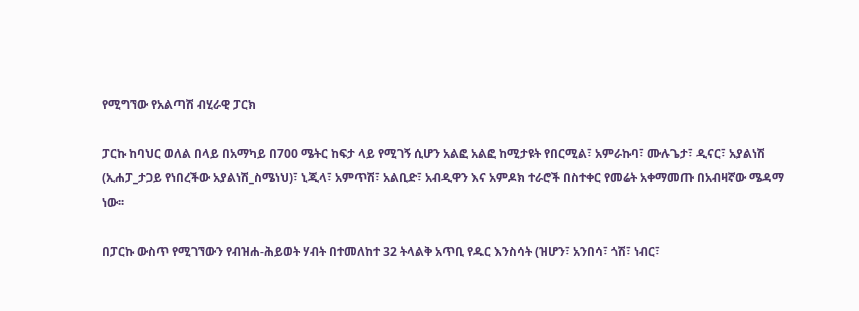የሚግኘው የአልጣሽ ብሂራዊ ፓርክ

ፓርኩ ከባህር ወለል በላይ በአማካይ በ700 ሜትር ከፍታ ላይ የሚገኝ ሲሆን አልፎ አልፎ ከሚታዩት የበርሚል፣ አምራኩባ፣ ሙሉጌታ፣ ዲናር፣ አያልነሽ (ኢሐፓ_ታጋይ የነበረችው አያልነሽ_ስሜነህ)፣ ኒጂላ፣ አምጥሽ፣ አልቢድ፣ አብዲዋን እና አምዶክ ተራሮች በስተቀር የመሬት አቀማመጡ በአብዛኛው ሜዳማ ነው፡፡

በፓርኩ ውስጥ የሚገኘውን የብዝሐ-ሕይወት ሃብት በተመለከተ 32 ትላልቅ አጥቢ የዱር እንስሳት (ዝሆን፣ አንበሳ፣ ጎሽ፣ ነብር፣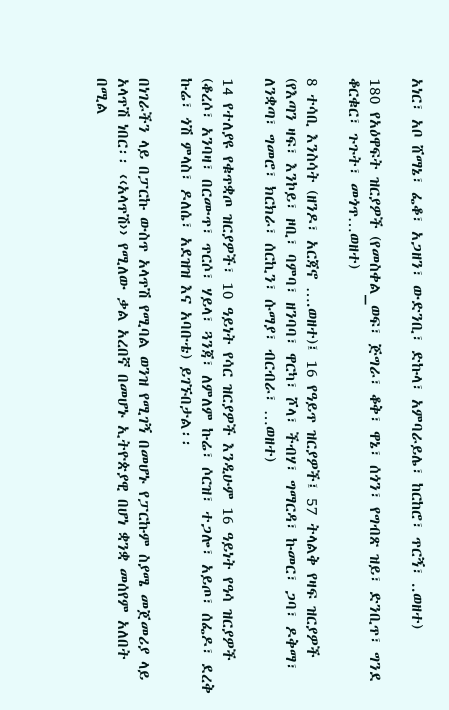አነር፣ አቦ ሸማኔ፣ ፌቆ፣ አጋዘን፣ ውድንቢ፣ ድኩላ፣ አምባራይሌ፣ ከርከሮ፣ ጥርኝ፣ ..ወዘተ)

180 የአዕዋፍት ዝርያዎች (የመስቀል_ወፍ፣ ጅግራ፣ ቆቅ፣ ዋኔ፣ ሰጎን፣ የግብጽ ዝይ፣ ድንቢጥ፣ ግንደ ቆርቁር፣ ጉጉት፣ መጎጥ…ወዘተ)

8 ተሳቢ እንስሳት (ዘንዶ፣ አርጃኖ ….ወዘተ)፤ 16 የዓይጥ ዝርያዎች፤ 57 ትላልቅ የዛፍ ዝርያዎች (የእጣን ዛፍ፣ እንኮይ፣ ዞቢ፣ ባምባ፣ ዘንባባ፣ ዋርካ፣ ሾላ፣ ችብሃ፣ ግማርዳ፣ ኩመር፣ ጋባ፣ ዶቅማ፣ ለንቋጣ፣ ግመሮ፣ ክርክራ፣ ሰርኪን፣ ሱማያ፣ ብርብራ፣ …ወዘተ)

14 የተለያዩ የቁጥቋጦ ዝርያዎች፣ 10 ዓይነት የሳር ዝርያዎች እንዲሁም 16 ዓይነት የዓሳ ዝርያዎች (ቆረሶ፣ አንባዛ፣ በርሙጥ፣ ጥርሶ፣ ሃይላ፣ ጓንጃ፣ ለምለም ኩሬ፣ ሶርዝ፣ ተጋሎ፣ አይጦ፣ ሰፌዶ፣ ደረቅ ኩሬ፣ ጎሽ ምላስ፣ ዶለሴ፣ አደዝዝ እና አባቡቴ) ይገኙበታል፡፡

በነገራችን ላይ በፓርኩ ውስጥ አላጥሽ የሚባል ወንዝ የሚገኝ በመሆኑ የፓርኩም ስያሜ መጀመሪያ ላይ አላጥሽ ነበር፡፡ ‹‹አላጥሽ›› የሚለው ቃል አረበኛ በመሆኑ ኢትዮጵያዊ በሆነ ቋንቋ መሰየም አለበት በሚል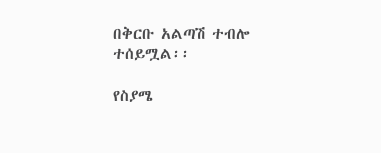በቅርቡ አልጣሽ ተብሎ ተሰይሟል፡፡

የስያሜ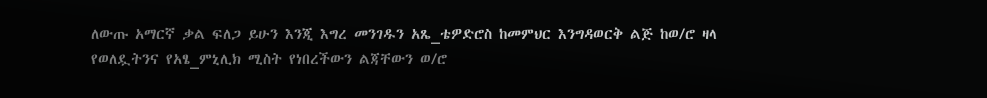ለውጡ አማርኛ ቃል ፍለጋ ይሁን እንጂ እግረ መንገዱን አጼ_ቴዎድሮስ ከመምህር እንግዳወርቅ ልጅ ከወ/ሮ ዛላ የወለዷትንና የአፄ_ምኒሊክ ሚስት የነበረችውን ልጃቸውን ወ/ሮ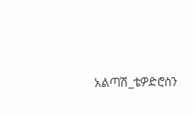አልጣሽ_ቴዎድሮስን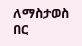ለማስታወስ በር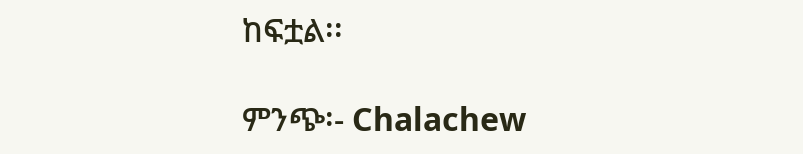ከፍቷል፡፡

ምንጭ፡- Chalachew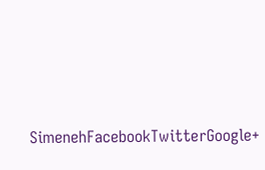SimenehFacebookTwitterGoogle+